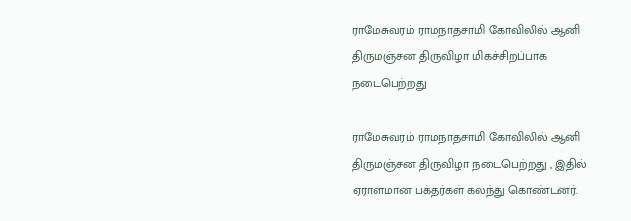ராமேசுவரம் ராமநாதசாமி கோவிலில் ஆனி திருமஞ்சன திருவிழா மிகச்சிறப்பாக நடைபெற்றது

ராமேசுவரம் ராமநாதசாமி கோவிலில் ஆனி திருமஞ்சன திருவிழா நடைபெற்றது , இதில் ஏராளமான பக்தர்கள் கலந்து கொண்டனர்.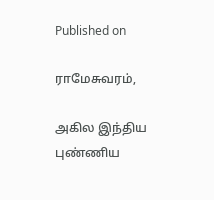Published on

ராமேசுவரம்,

அகில இந்திய புண்ணிய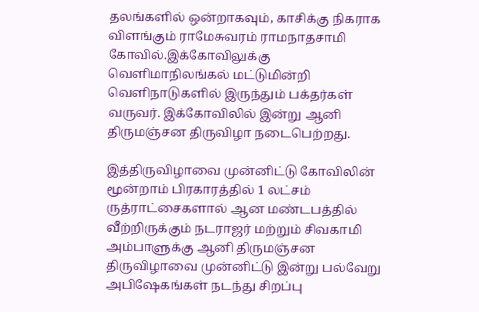தலங்களில் ஒன்றாகவும், காசிக்கு நிகராக விளங்கும் ராமேசுவரம் ராமநாதசாமி கோவில்.இக்கோவிலுக்கு வெளிமாநிலங்கல் மட்டுமின்றி வெளிநாடுகளில் இருந்தும் பக்தர்கள் வருவர். இக்கோவிலில் இன்று ஆனி திருமஞ்சன திருவிழா நடைபெற்றது.

இத்திருவிழாவை முன்னிட்டு கோவிலின் மூன்றாம் பிரகாரத்தில் 1 லட்சம் ருத்ராட்சைகளால் ஆன மண்டபத்தில் வீற்றிருக்கும் நடராஜர் மற்றும் சிவகாமி அம்பாளுக்கு ஆனி திருமஞ்சன திருவிழாவை முன்னிட்டு இன்று பல்வேறு அபிஷேகங்கள் நடந்து சிறப்பு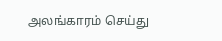அலங்காரம் செய்து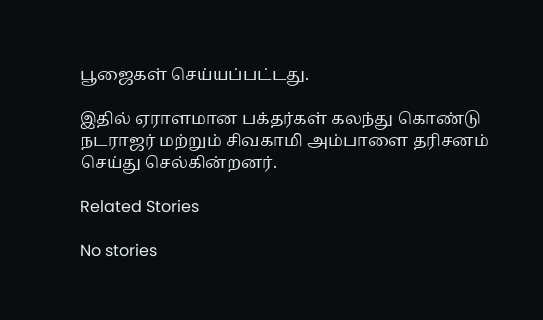பூஜைகள் செய்யப்பட்டது.

இதில் ஏராளமான பக்தர்கள் கலந்து கொண்டு நடராஜர் மற்றும் சிவகாமி அம்பாளை தரிசனம் செய்து செல்கின்றனர்.

Related Stories

No stories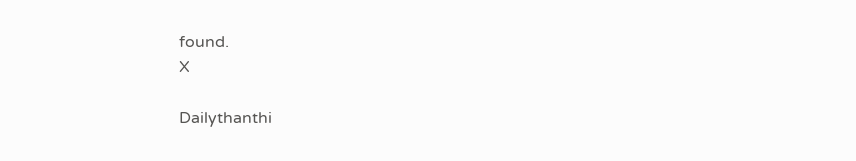found.
X

Dailythanthi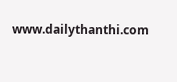www.dailythanthi.com